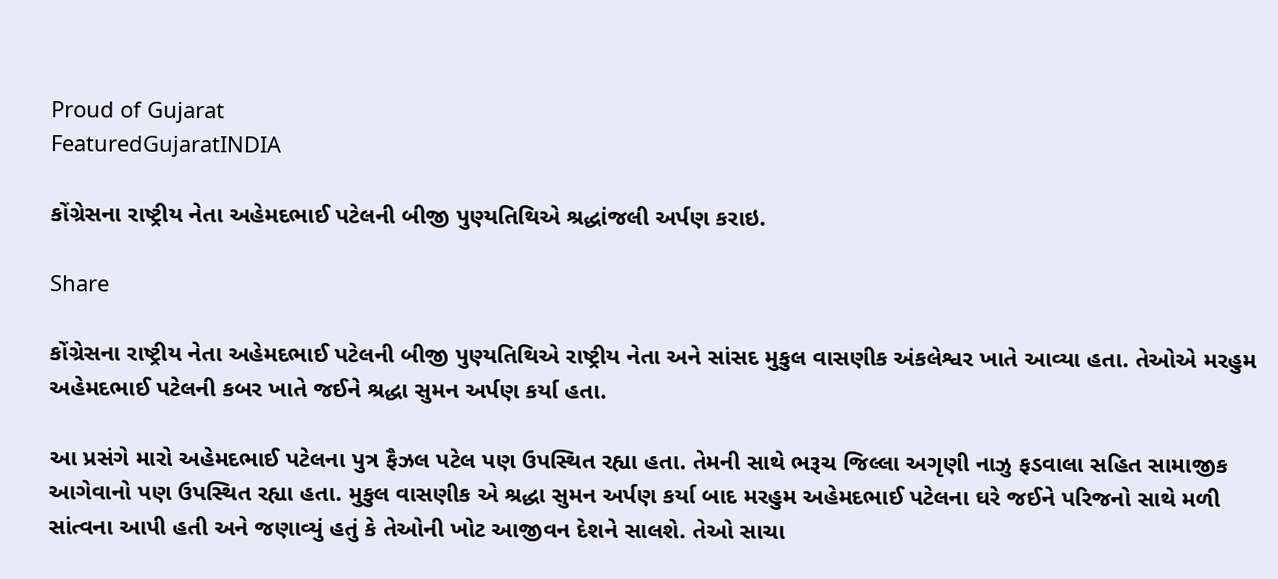Proud of Gujarat
FeaturedGujaratINDIA

કોંગ્રેસના રાષ્ટ્રીય નેતા અહેમદભાઈ પટેલની બીજી પુણ્યતિથિએ શ્રદ્ધાંજલી અર્પણ કરાઇ.

Share

કોંગ્રેસના રાષ્ટ્રીય નેતા અહેમદભાઈ પટેલની બીજી પુણ્યતિથિએ રાષ્ટ્રીય નેતા અને સાંસદ મુકુલ વાસણીક અંકલેશ્વર ખાતે આવ્યા હતા. તેઓએ મરહુમ અહેમદભાઈ પટેલની કબર ખાતે જઈને શ્રદ્ધા સુમન અર્પણ કર્યા હતા.

આ પ્રસંગે મારો અહેમદભાઈ પટેલના પુત્ર ફૈઝલ પટેલ પણ ઉપસ્થિત રહ્યા હતા. તેમની સાથે ભરૂચ જિલ્લા અગૃણી નાઝુ ફડવાલા સહિત સામાજીક આગેવાનો પણ ઉપસ્થિત રહ્યા હતા. મુકુલ વાસણીક એ શ્રદ્ધા સુમન અર્પણ કર્યા બાદ મરહુમ અહેમદભાઈ પટેલના ઘરે જઈને પરિજનો સાથે મળી સાંત્વના આપી હતી અને જણાવ્યું હતું કે તેઓની ખોટ આજીવન દેશને સાલશે. તેઓ સાચા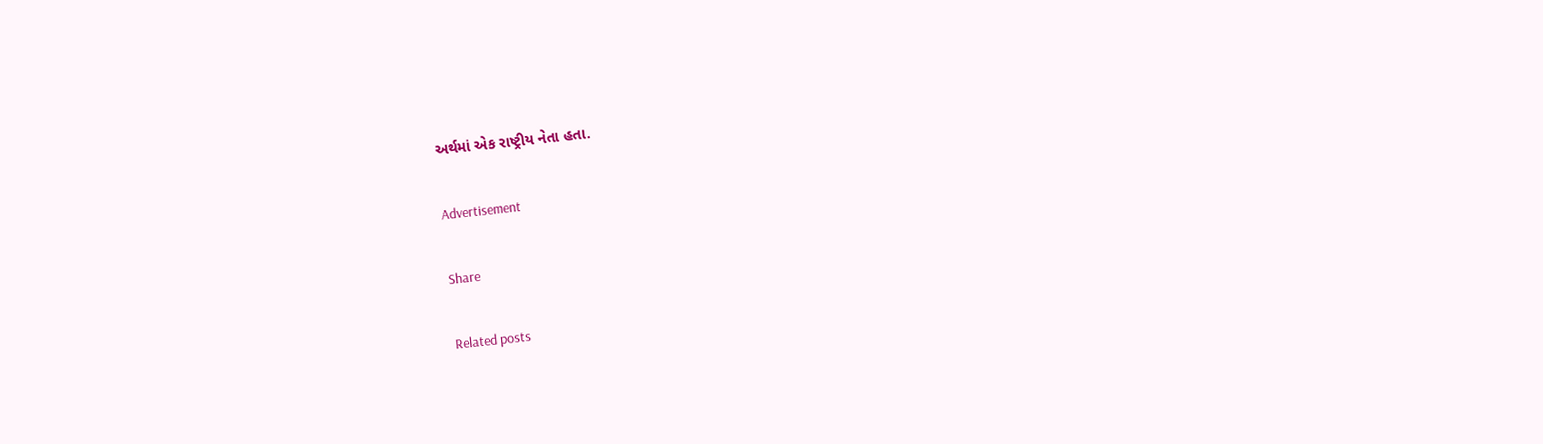અર્થમાં એક રાષ્ટ્રીય નેતા હતા.

Advertisement

Share

Related posts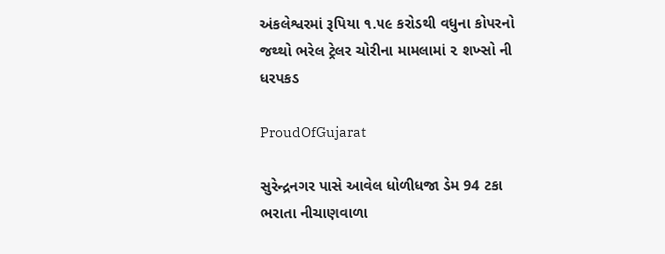અંકલેશ્વરમાં રૂપિયા ૧.૫૯ કરોડથી વધુના કોપરનો જથ્થો ભરેલ ટ્રેલર ચોરીના મામલામાં ૨ શખ્સો ની ધરપકડ

ProudOfGujarat

સુરેન્દ્રનગર પાસે આવેલ ધોળીધજા ડેમ 94 ટકા ભરાતા નીચાણવાળા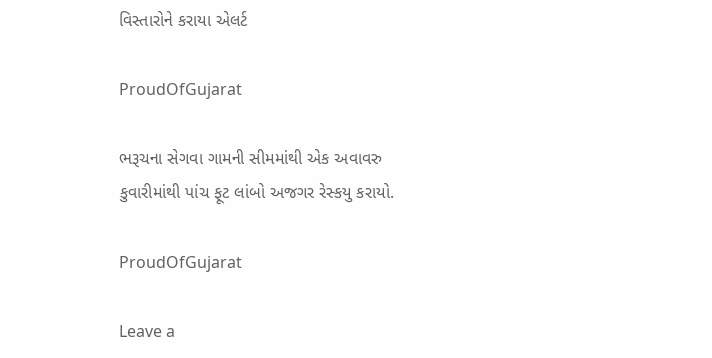વિસ્તારોને કરાયા એલર્ટ

ProudOfGujarat

ભરૂચના સેગવા ગામની સીમમાંથી એક અવાવરુ કુવારીમાંથી પાંચ ફૂટ લાંબો અજગર રેસ્કયુ કરાયો.

ProudOfGujarat

Leave a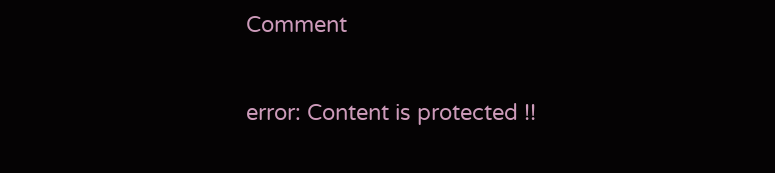Comment

error: Content is protected !!